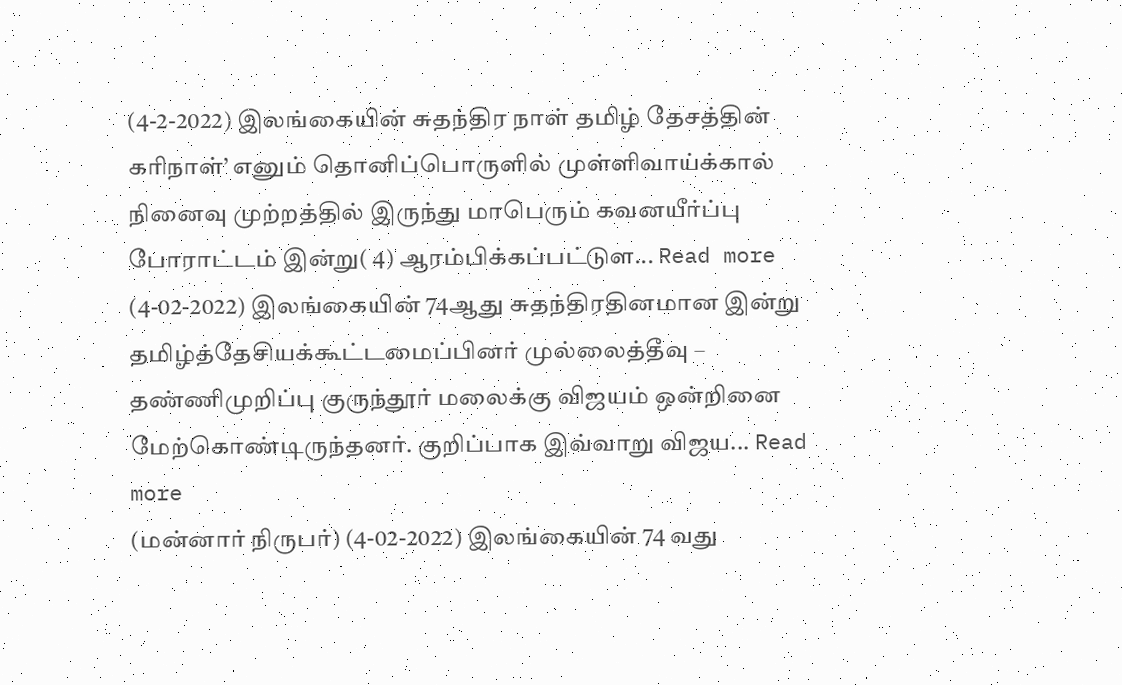(4-2-2022) இலங்கையின் சுதந்திர நாள் தமிழ் தேசத்தின் கரிநாள்’ எனும் தொனிப்பொருளில் முள்ளிவாய்க்கால் நினைவு முற்றத்தில் இருந்து மாபெரும் கவனயீர்ப்பு போராட்டம் இன்று( 4) ஆரம்பிக்கப்பட்டுள... Read more
(4-02-2022) இலங்கையின் 74ஆது சுதந்திரதினமான இன்று தமிழ்த்தேசியக்கூட்டமைப்பினர் முல்லைத்தீவு – தண்ணிமுறிப்பு குருந்தூர் மலைக்கு விஜயம் ஒன்றினை மேற்கொண்டிருந்தனர். குறிப்பாக இவ்வாறு விஜய... Read more
(மன்னார் நிருபர்) (4-02-2022) இலங்கையின் 74 வது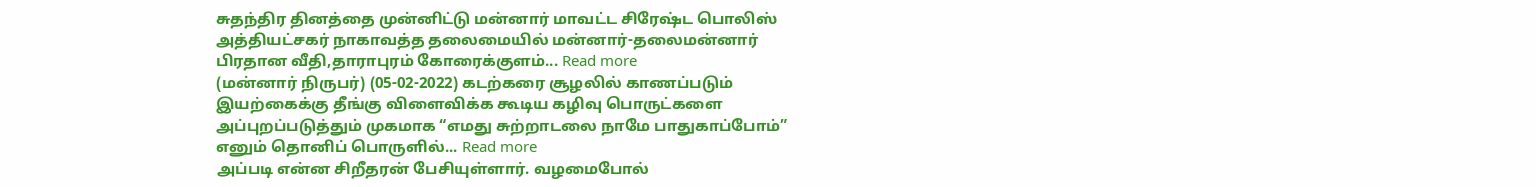சுதந்திர தினத்தை முன்னிட்டு மன்னார் மாவட்ட சிரேஷ்ட பொலிஸ் அத்தியட்சகர் நாகாவத்த தலைமையில் மன்னார்-தலைமன்னார் பிரதான வீதி,தாராபுரம் கோரைக்குளம்... Read more
(மன்னார் நிருபர்) (05-02-2022) கடற்கரை சூழலில் காணப்படும் இயற்கைக்கு தீங்கு விளைவிக்க கூடிய கழிவு பொருட்களை அப்புறப்படுத்தும் முகமாக “எமது சுற்றாடலை நாமே பாதுகாப்போம்” எனும் தொனிப் பொருளில்... Read more
அப்படி என்ன சிறீதரன் பேசியுள்ளார். வழமைபோல்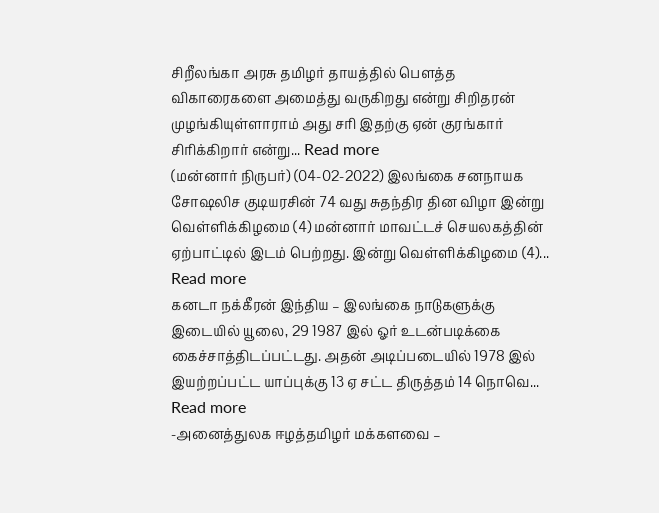சிறீலங்கா அரசு தமிழர் தாயத்தில் பௌத்த விகாரைகளை அமைத்து வருகிறது என்று சிறிதரன் முழங்கியுள்ளாராம் அது சரி இதற்கு ஏன் குரங்கார் சிரிக்கிறார் என்று... Read more
(மன்னார் நிருபர்) (04-02-2022) இலங்கை சனநாயக சோஷலிச குடியரசின் 74 வது சுதந்திர தின விழா இன்று வெள்ளிக்கிழமை (4) மன்னார் மாவட்டச் செயலகத்தின் ஏற்பாட்டில் இடம் பெற்றது. இன்று வெள்ளிக்கிழமை (4)... Read more
கனடா நக்கீரன் இந்திய – இலங்கை நாடுகளுக்கு இடையில் யூலை, 29 1987 இல் ஓர் உடன்படிக்கை கைச்சாத்திடப்பட்டது. அதன் அடிப்படையில் 1978 இல் இயற்றப்பட்ட யாப்புக்கு 13 ஏ சட்ட திருத்தம் 14 நொவெ... Read more
-அனைத்துலக ஈழத்தமிழர் மக்களவை –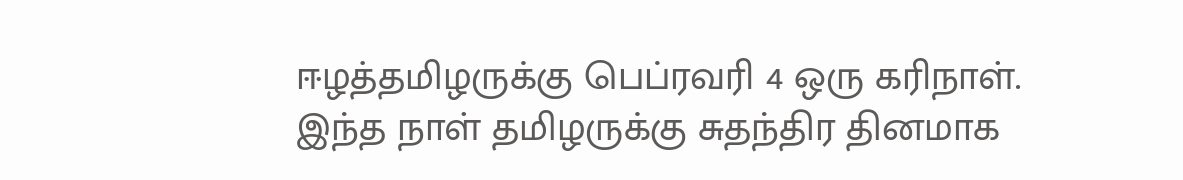ஈழத்தமிழருக்கு பெப்ரவரி 4 ஒரு கரிநாள். இந்த நாள் தமிழருக்கு சுதந்திர தினமாக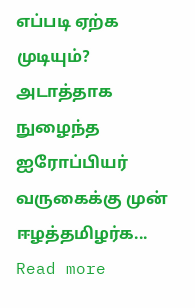எப்படி ஏற்க முடியும்? அடாத்தாக நுழைந்த ஐரோப்பியர் வருகைக்கு முன் ஈழத்தமிழர்க... Read more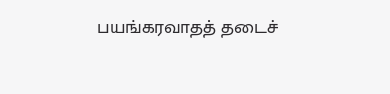பயங்கரவாதத் தடைச்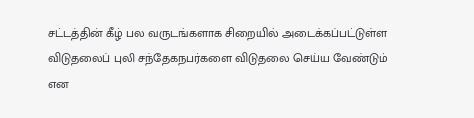சட்டத்தின் கீழ் பல வருடங்களாக சிறையில் அடைக்கப்பட்டுள்ள விடுதலைப் புலி சந்தேகநபர்களை விடுதலை செய்ய வேண்டும் என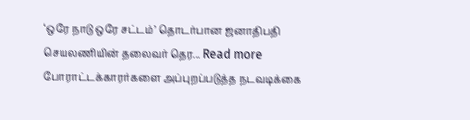‘ஒரே நாடு ஒரே சட்டம்’ தொடர்பான ஜனாதிபதி செயலணியின் தலைவர் தெர... Read more
போராட்டக்காரர்களை அப்புறப்படுத்த நடவடிக்கை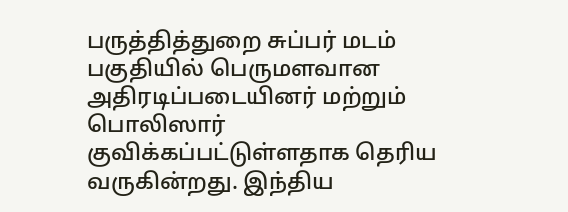பருத்தித்துறை சுப்பர் மடம் பகுதியில் பெருமளவான அதிரடிப்படையினர் மற்றும் பொலிஸார் குவிக்கப்பட்டுள்ளதாக தெரிய வருகின்றது. இந்திய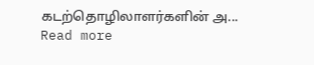கடற்தொழிலாளர்களின் அ... Read more